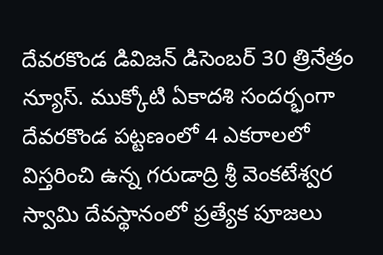దేవరకొండ డివిజన్ డిసెంబర్ 30 త్రినేత్రం న్యూస్. ముక్కోటి ఏకాదశి సందర్భంగా దేవరకొండ పట్టణంలో 4 ఎకరాలలో విస్తరించి ఉన్న గరుడాద్రి శ్రీ వెంకటేశ్వర స్వామి దేవస్థానంలో ప్రత్యేక పూజలు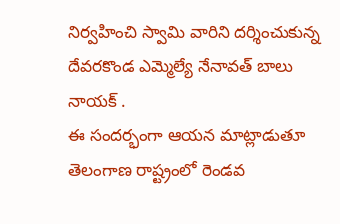నిర్వహించి స్వామి వారిని దర్శించుకున్న దేవరకొండ ఎమ్మెల్యే నేనావత్ బాలు నాయక్ .
ఈ సందర్భంగా ఆయన మాట్లాడుతూ తెలంగాణ రాష్ట్రంలో రెండవ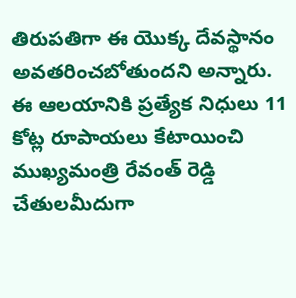తిరుపతిగా ఈ యొక్క దేవస్థానం అవతరించబోతుందని అన్నారు.
ఈ ఆలయానికి ప్రత్యేక నిధులు 11 కోట్ల రూపాయలు కేటాయించి ముఖ్యమంత్రి రేవంత్ రెడ్డి చేతులమీదుగా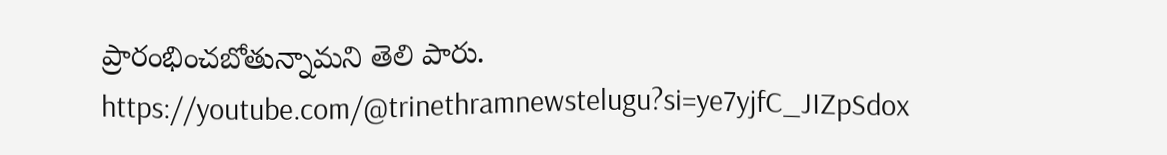ప్రారంభించబోతున్నామని తెలి పారు.
https://youtube.com/@trinethramnewstelugu?si=ye7yjfC_JIZpSdox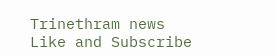Trinethram news
Like and Subscribe